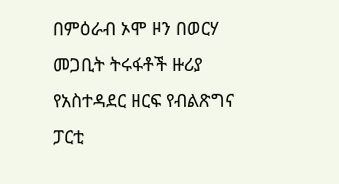በምዕራብ ኦሞ ዞን በወርሃ መጋቢት ትሩፋቶች ዙሪያ የአስተዳደር ዘርፍ የብልጽግና ፓርቲ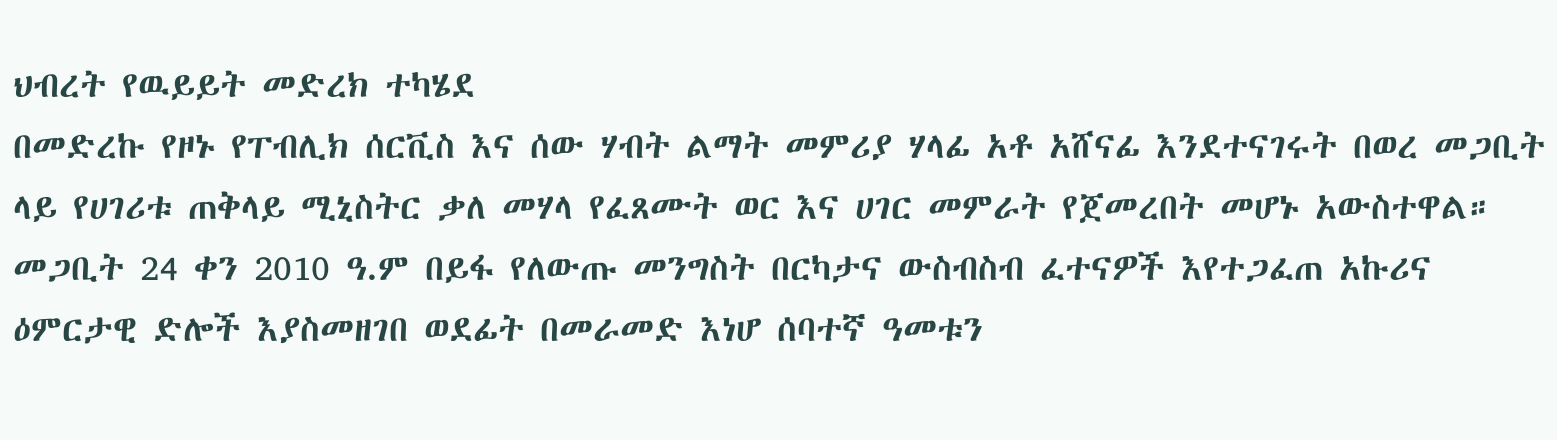ህብረት የዉይይት መድረክ ተካሄደ
በመድረኩ የዞኑ የፐብሊክ ሰርቪስ እና ሰው ሃብት ልማት መምሪያ ሃላፊ አቶ አሸናፊ እንደተናገሩት በወረ መጋቢት ላይ የሀገሪቱ ጠቅላይ ሚኒስትር ቃለ መሃላ የፈጸሙት ወር እና ሀገር መምራት የጀመረበት መሆኑ አውስተዋል። መጋቢት 24 ቀን 2010 ዓ.ም በይፋ የለውጡ መንግስት በርካታና ውስብስብ ፈተናዎች እየተጋፈጠ አኩሪና ዕምርታዊ ድሎች እያስመዘገበ ወደፊት በመራመድ እነሆ ሰባተኛ ዓመቱን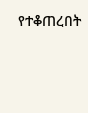የተቆጠረበት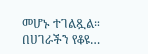መሆኑ ተገልጿል። በሀገራችን የቆዩ…